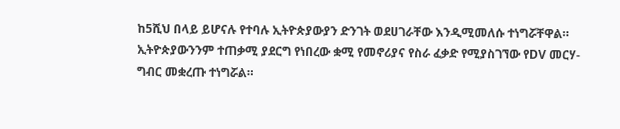ከ5ሺህ በላይ ይሆናሉ የተባሉ ኢትዮጵያውያን ድንገት ወደሀገራቸው እንዲሚመለሱ ተነግሯቸዋል። ኢትዮጵያውንንም ተጠቃሚ ያደርግ የነበረው ቋሚ የመኖሪያና የስራ ፈቃድ የሚያስገኘው የDV መርሃ-ግብር መቋረጡ ተነግሯል።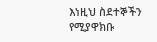እነዚህ ስደተኞችን የሚያዋክቡ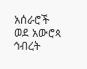አሰራሮች ወደ አውሮጳ ኅብረት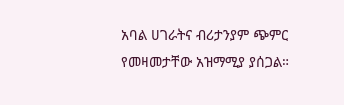አባል ሀገራትና ብሪታንያም ጭምር የመዛመታቸው አዝማሚያ ያሰጋል።